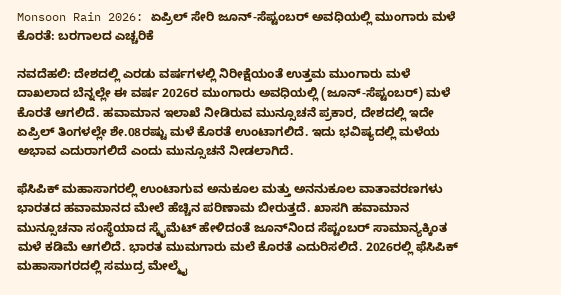Monsoon Rain 2026: ಏಪ್ರಿಲ್ ಸೇರಿ ಜೂನ್-ಸೆಪ್ಟಂಬರ್ ಅವಧಿಯಲ್ಲಿ ಮುಂಗಾರು ಮಳೆ ಕೊರತೆ: ಬರಗಾಲದ ಎಚ್ಚರಿಕೆ

ನವದೆಹಲಿ: ದೇಶದಲ್ಲಿ ಎರಡು ವರ್ಷಗಳಲ್ಲಿ ನಿರೀಕ್ಷೆಯಂತೆ ಉತ್ತಮ ಮುಂಗಾರು ಮಳೆ ದಾಖಲಾದ ಬೆನ್ನಲ್ಲೇ ಈ ವರ್ಷ 2026ರ ಮುಂಗಾರು ಅವಧಿಯಲ್ಲಿ (ಜೂನ್-ಸೆಪ್ಟಂಬರ್) ಮಳೆ ಕೊರತೆ ಆಗಲಿದೆ. ಹವಾಮಾನ ಇಲಾಖೆ ನೀಡಿರುವ ಮುನ್ಸೂಚನೆ ಪ್ರಕಾರ, ದೇಶದಲ್ಲಿ ಇದೇ ಏಪ್ರಿಲ್ ತಿಂಗಳಲ್ಲೇ ಶೇ.08ರಷ್ಟು ಮಳೆ ಕೊರತೆ ಉಂಟಾಗಲಿದೆ. ಇದು ಭವಿಷ್ಯದಲ್ಲಿ ಮಳೆಯ ಅಭಾವ ಎದುರಾಗಲಿದೆ ಎಂದು ಮುನ್ಸೂಚನೆ ನೀಡಲಾಗಿದೆ.

ಫೆಸಿಪಿಕ್ ಮಹಾಸಾಗರಲ್ಲಿ ಉಂಟಾಗುವ ಅನುಕೂಲ ಮತ್ತು ಅನನುಕೂಲ ವಾತಾವರಣಗಳು ಭಾರತದ ಹವಾಮಾನದ ಮೇಲೆ ಹೆಚ್ಚಿನ ಪರಿಣಾಮ ಬೀರುತ್ತದೆ. ಖಾಸಗಿ ಹವಾಮಾನ ಮುನ್ಸೂಚನಾ ಸಂಸ್ಥೆಯಾದ ಸ್ಕೈಮೆಟ್ ಹೇಳಿದಂತೆ ಜೂನ್‌ನಿಂದ ಸೆಪ್ಟಂಬರ್‍‌ ಸಾಮಾನ್ಯಕ್ಕಿಂತ ಮಳೆ ಕಡಿಮೆ ಆಗಲಿದೆ. ಭಾರತ ಮುಮಗಾರು ಮಲೆ ಕೊರತೆ ಎದುರಿಸಲಿದೆ. 2026ರಲ್ಲಿ ಫೆಸಿಪಿಕ್ ಮಹಾಸಾಗರದಲ್ಲಿ ಸಮುದ್ರ ಮೇಲ್ಮೈ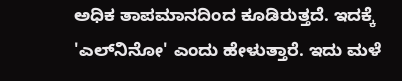ಅಧಿಕ ತಾಪಮಾನದಿಂದ ಕೂಡಿರುತ್ತದೆ. ಇದಕ್ಕೆ 'ಎಲ್‌ನಿನೋ' ಎಂದು ಹೇಳುತ್ತಾರೆ. ಇದು ಮಳೆ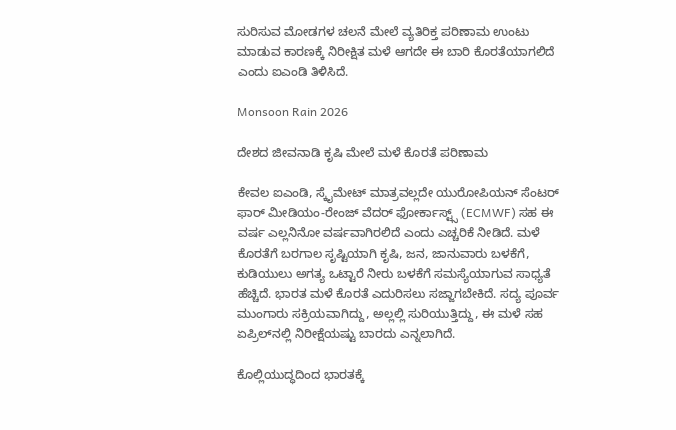ಸುರಿಸುವ ಮೋಡಗಳ ಚಲನೆ ಮೇಲೆ ವ್ಯತಿರಿಕ್ತ ಪರಿಣಾಮ ಉಂಟು ಮಾಡುವ ಕಾರಣಕ್ಕೆ ನಿರೀಕ್ಷಿತ ಮಳೆ ಆಗದೇ ಈ ಬಾರಿ ಕೊರತೆಯಾಗಲಿದೆ ಎಂದು ಐಎಂಡಿ ತಿಳಿಸಿದೆ.

Monsoon Rain 2026

ದೇಶದ ಜೀವನಾಡಿ ಕೃಷಿ ಮೇಲೆ ಮಳೆ ಕೊರತೆ ಪರಿಣಾಮ

ಕೇವಲ ಐಎಂಡಿ, ಸ್ಕೈಮೇಟ್ ಮಾತ್ರವಲ್ಲದೇ ಯುರೋಪಿಯನ್ ಸೆಂಟರ್ ಫಾರ್ ಮೀಡಿಯಂ-ರೇಂಜ್ ವೆದರ್ ಫೋರ್ಕಾಸ್ಟ್ಸ್ (ECMWF) ಸಹ ಈ ವರ್ಷ ಎಲ್ಲನಿನೋ ವರ್ಷವಾಗಿರಲಿದೆ ಎಂದು ಎಚ್ಚರಿಕೆ ನೀಡಿದೆ. ಮಳೆ ಕೊರತೆಗೆ ಬರಗಾಲ ಸೃಷ್ಟಿಯಾಗಿ ಕೃಷಿ, ಜನ, ಜಾನುವಾರು ಬಳಕೆಗೆ, ಕುಡಿಯುಲು ಅಗತ್ಯ ಒಟ್ಟಾರೆ ನೀರು ಬಳಕೆಗೆ ಸಮಸ್ಯೆಯಾಗುವ ಸಾಧ್ಯತೆ ಹೆಚ್ಚಿದೆ. ಭಾರತ ಮಳೆ ಕೊರತೆ ಎದುರಿಸಲು ಸಜ್ಜಾಗಬೇಕಿದೆ. ಸದ್ಯ ಪೂರ್ವ ಮುಂಗಾರು ಸಕ್ರಿಯವಾಗಿದ್ದು, ಅಲ್ಲಲ್ಲಿ ಸುರಿಯುತ್ತಿದ್ದು, ಈ ಮಳೆ ಸಹ ಏಪ್ರಿಲ್‌ನಲ್ಲಿ ನಿರೀಕ್ಷೆಯಷ್ಟು ಬಾರದು ಎನ್ನಲಾಗಿದೆ.

ಕೊಲ್ಲಿಯುದ್ಧದಿಂದ ಭಾರತಕ್ಕೆ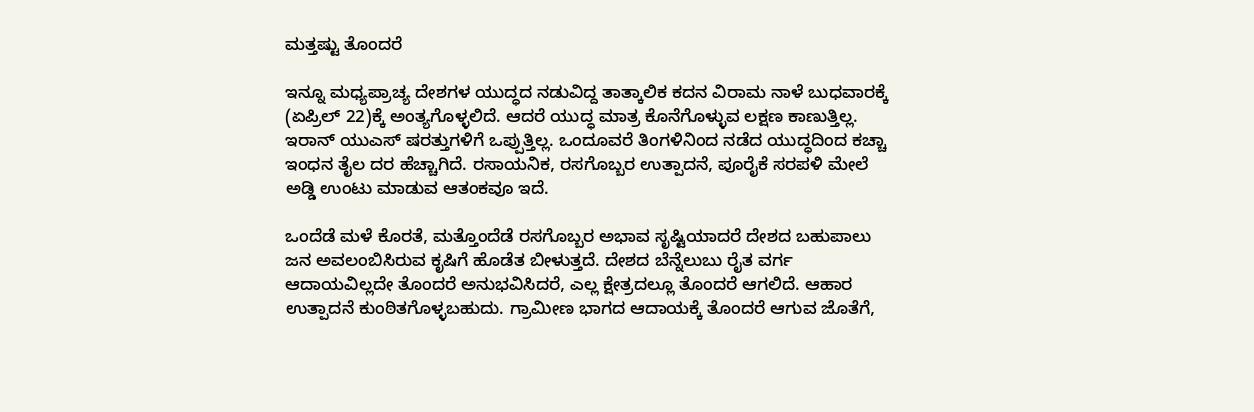ಮತ್ತಷ್ಟು ತೊಂದರೆ

ಇನ್ನೂ ಮಧ್ಯಪ್ರಾಚ್ಯ ದೇಶಗಳ ಯುದ್ಧದ ನಡುವಿದ್ದ ತಾತ್ಕಾಲಿಕ ಕದನ ವಿರಾಮ ನಾಳೆ ಬುಧವಾರಕ್ಕೆ (ಏಪ್ರಿಲ್ 22)ಕ್ಕೆ ಅಂತ್ಯಗೊಳ್ಳಲಿದೆ. ಆದರೆ ಯುದ್ಧ ಮಾತ್ರ ಕೊನೆಗೊಳ್ಳುವ ಲಕ್ಷಣ ಕಾಣುತ್ತಿಲ್ಲ. ಇರಾನ್ ಯುಎಸ್ ಷರತ್ತುಗಳಿಗೆ ಒಪ್ಪುತ್ತಿಲ್ಲ. ಒಂದೂವರೆ ತಿಂಗಳಿನಿಂದ ನಡೆದ ಯುದ್ಧದಿಂದ ಕಚ್ಚಾ ಇಂಧನ ತೈಲ ದರ ಹೆಚ್ಚಾಗಿದೆ. ರಸಾಯನಿಕ, ರಸಗೊಬ್ಬರ ಉತ್ಪಾದನೆ, ಪೂರೈಕೆ ಸರಪಳಿ ಮೇಲೆ ಅಡ್ಡಿ ಉಂಟು ಮಾಡುವ ಆತಂಕವೂ ಇದೆ.

ಒಂದೆಡೆ ಮಳೆ ಕೊರತೆ, ಮತ್ತೊಂದೆಡೆ ರಸಗೊಬ್ಬರ ಅಭಾವ ಸೃಷ್ಟಿಯಾದರೆ ದೇಶದ ಬಹುಪಾಲು ಜನ ಅವಲಂಬಿಸಿರುವ ಕೃಷಿಗೆ ಹೊಡೆತ ಬೀಳುತ್ತದೆ. ದೇಶದ ಬೆನ್ನೆಲುಬು ರೈತ ವರ್ಗ ಆದಾಯವಿಲ್ಲದೇ ತೊಂದರೆ ಅನುಭವಿಸಿದರೆ, ಎಲ್ಲ ಕ್ಷೇತ್ರದಲ್ಲೂ ತೊಂದರೆ ಆಗಲಿದೆ. ಆಹಾರ ಉತ್ಪಾದನೆ ಕುಂಠಿತಗೊಳ್ಳಬಹುದು. ಗ್ರಾಮೀಣ ಭಾಗದ ಆದಾಯಕ್ಕೆ ತೊಂದರೆ ಆಗುವ ಜೊತೆಗೆ,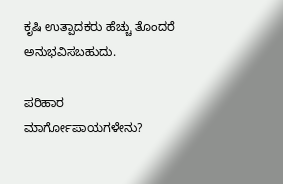ಕೃಷಿ ಉತ್ಪಾದಕರು ಹೆಚ್ಚು ತೊಂದರೆ ಅನುಭವಿಸಬಹುದು.

ಪರಿಹಾರ ಮಾರ್ಗೋಪಾಯಗಳೇನು?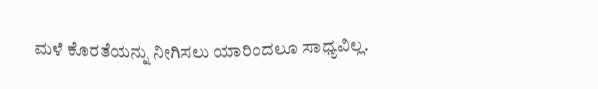ಮಳೆ ಕೊರತೆಯನ್ನು ನೀಗಿಸಲು ಯಾರಿಂದಲೂ ಸಾಧ್ಯವಿಲ್ಲ.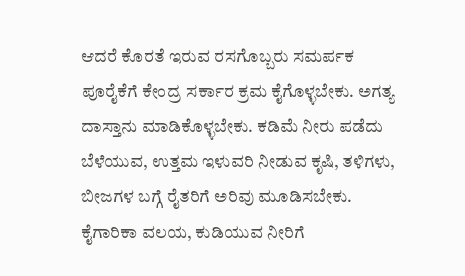ಆದರೆ ಕೊರತೆ ಇರುವ ರಸಗೊಬ್ಬರು ಸಮರ್ಪಕ ಪೂರೈಕೆಗೆ ಕೇಂದ್ರ ಸರ್ಕಾರ ಕ್ರಮ ಕೈಗೊಳ್ಳಬೇಕು. ಅಗತ್ಯ ದಾಸ್ತಾನು ಮಾಡಿಕೊಳ್ಳಬೇಕು. ಕಡಿಮೆ ನೀರು ಪಡೆದು ಬೆಳೆಯುವ, ಉತ್ತಮ ಇಳುವರಿ ನೀಡುವ ಕೃಷಿ, ತಳಿಗಳು, ಬೀಜಗಳ ಬಗ್ಗೆ ರೈತರಿಗೆ ಅರಿವು ಮೂಡಿಸಬೇಕು. ಕೈಗಾರಿಕಾ ವಲಯ, ಕುಡಿಯುವ ನೀರಿಗೆ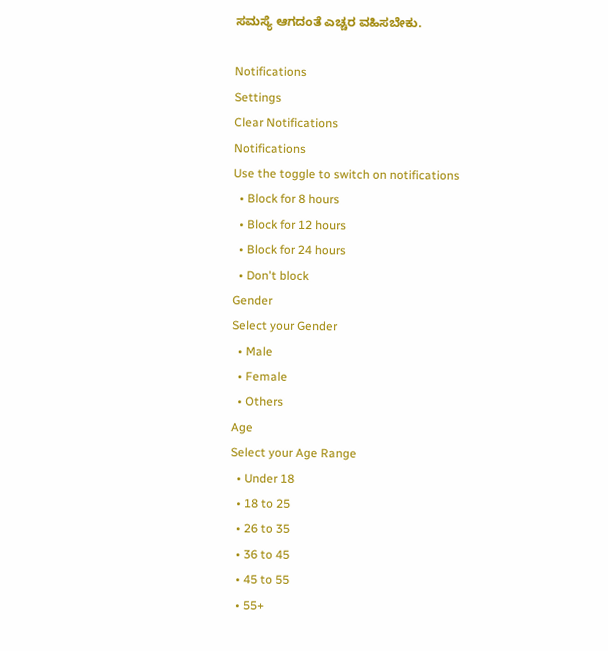ಸಮಸ್ಯೆ ಆಗದಂತೆ ಎಚ್ಚರ ವಹಿಸಬೇಕು.

Notifications
Settings
Clear Notifications
Notifications
Use the toggle to switch on notifications
  • Block for 8 hours
  • Block for 12 hours
  • Block for 24 hours
  • Don't block
Gender
Select your Gender
  • Male
  • Female
  • Others
Age
Select your Age Range
  • Under 18
  • 18 to 25
  • 26 to 35
  • 36 to 45
  • 45 to 55
  • 55+